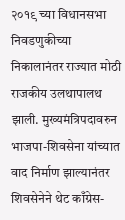२०१९ च्या विधानसभा निवडणुकीच्या निकालानंतर राज्यात मोठी राजकीय उलथापालथ झाली. मुख्यमंत्रिपदावरुन भाजपा-शिवसेना यांच्यात वाद निर्माण झाल्यानंतर शिवसेनेने थेट काँग्रेस-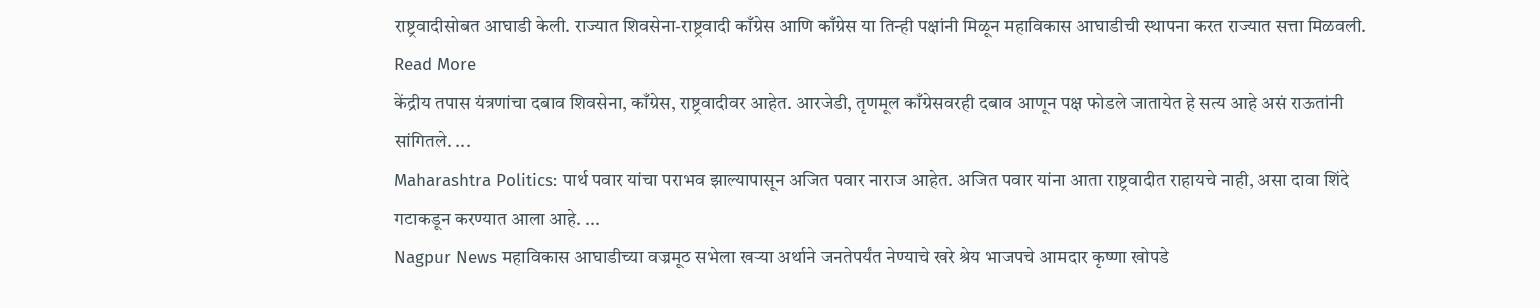राष्ट्रवादीसोबत आघाडी केली. राज्यात शिवसेना-राष्ट्रवादी काँग्रेस आणि काँग्रेस या तिन्ही पक्षांनी मिळून महाविकास आघाडीची स्थापना करत राज्यात सत्ता मिळवली. Read More
केंद्रीय तपास यंत्रणांचा दबाव शिवसेना, काँग्रेस, राष्ट्रवादीवर आहेत. आरजेडी, तृणमूल काँग्रेसवरही दबाव आणून पक्ष फोडले जातायेत हे सत्य आहे असं राऊतांनी सांगितले. ...
Maharashtra Politics: पार्थ पवार यांचा पराभव झाल्यापासून अजित पवार नाराज आहेत. अजित पवार यांना आता राष्ट्रवादीत राहायचे नाही, असा दावा शिंदे गटाकडून करण्यात आला आहे. ...
Nagpur News महाविकास आघाडीच्या वज्रमूठ सभेला खऱ्या अर्थाने जनतेपर्यंत नेण्याचे खरे श्रेय भाजपचे आमदार कृष्णा खोपडे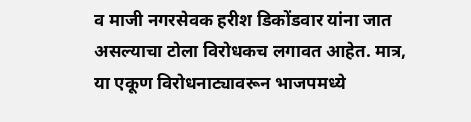व माजी नगरसेवक हरीश डिकोंडवार यांना जात असल्याचा टोला विरोधकच लगावत आहेत. मात्र, या एकूण विरोधनाट्यावरून भाजपमध्ये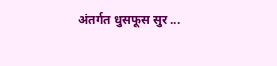अंतर्गत धुसफूस सुर ...